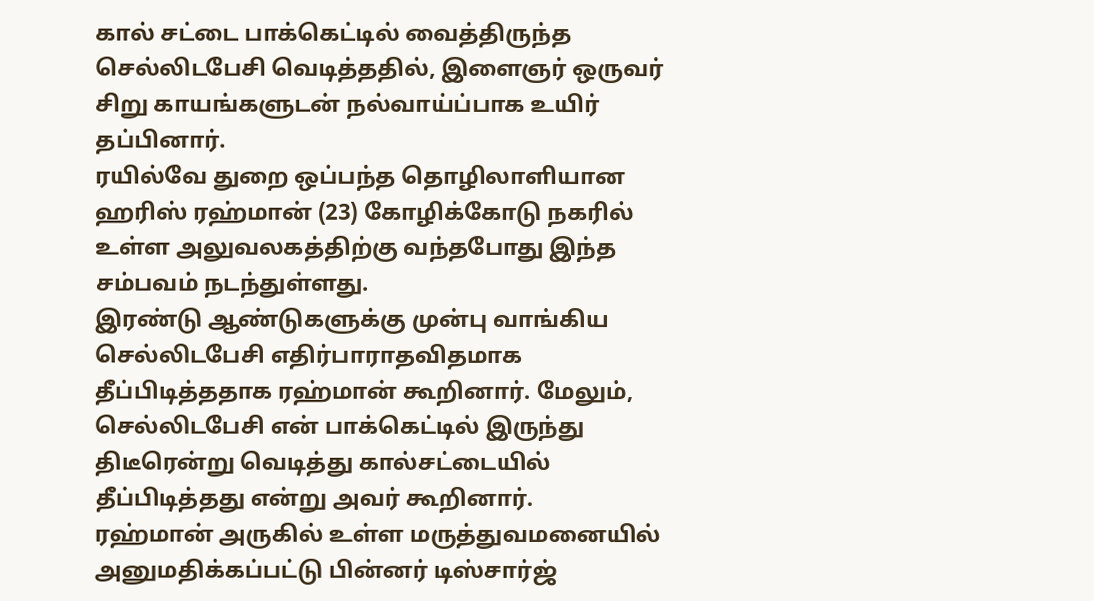கால் சட்டை பாக்கெட்டில் வைத்திருந்த செல்லிடபேசி வெடித்ததில், இளைஞர் ஒருவர் சிறு காயங்களுடன் நல்வாய்ப்பாக உயிர் தப்பினார்.
ரயில்வே துறை ஒப்பந்த தொழிலாளியான ஹரிஸ் ரஹ்மான் (23) கோழிக்கோடு நகரில் உள்ள அலுவலகத்திற்கு வந்தபோது இந்த சம்பவம் நடந்துள்ளது.
இரண்டு ஆண்டுகளுக்கு முன்பு வாங்கிய செல்லிடபேசி எதிர்பாராதவிதமாக தீப்பிடித்ததாக ரஹ்மான் கூறினார். மேலும், செல்லிடபேசி என் பாக்கெட்டில் இருந்து திடீரென்று வெடித்து கால்சட்டையில் தீப்பிடித்தது என்று அவர் கூறினார்.
ரஹ்மான் அருகில் உள்ள மருத்துவமனையில் அனுமதிக்கப்பட்டு பின்னர் டிஸ்சார்ஜ்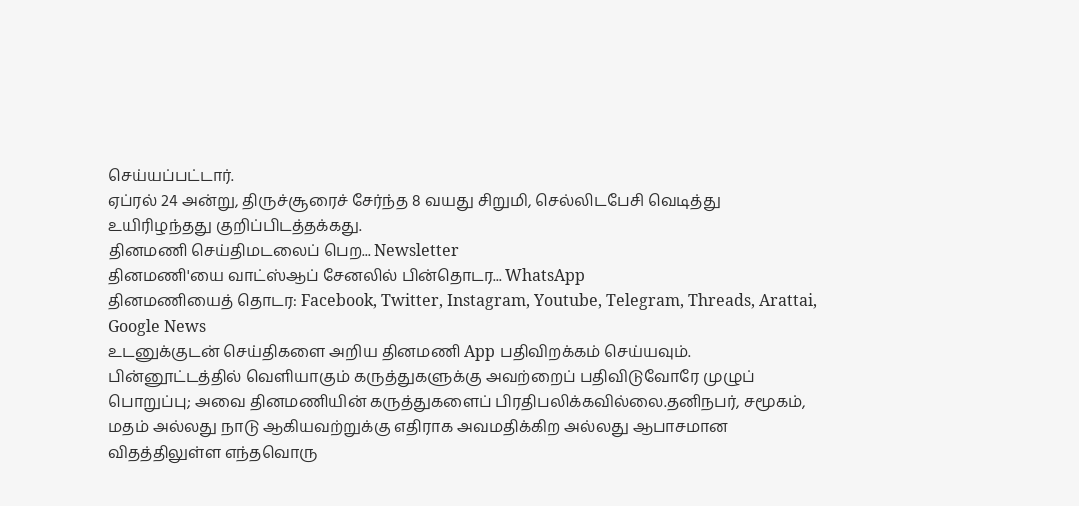செய்யப்பட்டார்.
ஏப்ரல் 24 அன்று, திருச்சூரைச் சேர்ந்த 8 வயது சிறுமி, செல்லிடபேசி வெடித்து உயிரிழந்தது குறிப்பிடத்தக்கது.
தினமணி செய்திமடலைப் பெற... Newsletter
தினமணி'யை வாட்ஸ்ஆப் சேனலில் பின்தொடர... WhatsApp
தினமணியைத் தொடர: Facebook, Twitter, Instagram, Youtube, Telegram, Threads, Arattai, Google News
உடனுக்குடன் செய்திகளை அறிய தினமணி App பதிவிறக்கம் செய்யவும்.
பின்னூட்டத்தில் வெளியாகும் கருத்துகளுக்கு அவற்றைப் பதிவிடுவோரே முழுப் பொறுப்பு; அவை தினமணியின் கருத்துகளைப் பிரதிபலிக்கவில்லை.தனிநபர், சமூகம், மதம் அல்லது நாடு ஆகியவற்றுக்கு எதிராக அவமதிக்கிற அல்லது ஆபாசமான விதத்திலுள்ள எந்தவொரு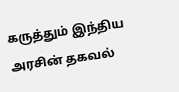கருத்தும் இந்திய அரசின் தகவல்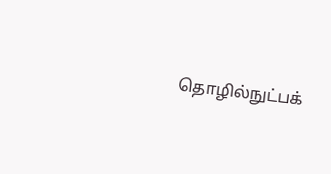தொழில்நுட்பக்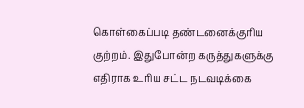கொள்கைப்படி தண்டனைக்குரிய குற்றம். இதுபோன்ற கருத்துகளுக்கு எதிராக உரிய சட்ட நடவடிக்கை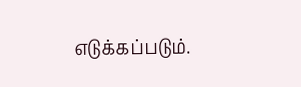எடுக்கப்படும்.